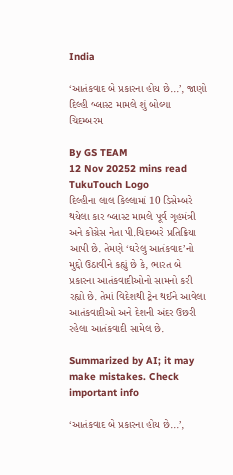India

‘આતંકવાદ બે પ્રકારના હોય છે...’, જાણો દિલ્હી બ્લાસ્ટ મામલે શું બોલ્યા ચિદમ્બરમ

By GS TEAM
12 Nov 20252 mins read
TukuTouch Logo
દિલ્હીના લાલ કિલ્લામાં 10 ડિસેમ્બરે થયેલા કાર બ્લાસ્ટ મામલે પૂર્વ ગૃહમંત્રી અને કોંગ્રેસ નેતા પી.ચિદમ્બરે પ્રતિક્રિયા આપી છે. તેમણે ‘ઘરેલુ આતંકવાદ’નો મુદ્દો ઉઠાવીને કહ્યું છે કે, ભારત બે પ્રકારના આતંકવાદીઓનો સામનો કરી રહ્યો છે. તેમાં વિદેશથી ટ્રેન થઈને આવેલા આતંકવાદીઓ અને દેશની અંદર ઉછરી રહેલા આતંકવાદી સામેલ છે.

Summarized by AI; it may make mistakes. Check important info

‘આતંકવાદ બે પ્રકારના હોય છે...’,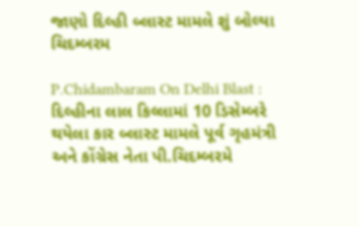જાણો દિલ્હી બ્લાસ્ટ મામલે શું બોલ્યા ચિદમ્બરમ

P.Chidambaram On Delhi Blast : દિલ્હીના લાલ કિલ્લામાં 10 ડિસેમ્બરે થયેલા કાર બ્લાસ્ટ મામલે પૂર્વ ગૃહમંત્રી અને કોંગ્રેસ નેતા પી.ચિદમ્બરમે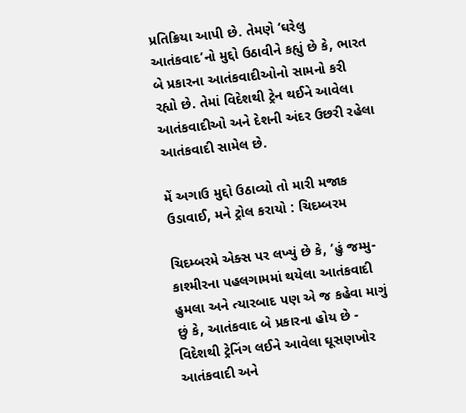પ્રતિક્રિયા આપી છે. તેમણે ‘ઘરેલુ આતંકવાદ’નો મુદ્દો ઉઠાવીને કહ્યું છે કે, ભારત બે પ્રકારના આતંકવાદીઓનો સામનો કરી રહ્યો છે. તેમાં વિદેશથી ટ્રેન થઈને આવેલા આતંકવાદીઓ અને દેશની અંદર ઉછરી રહેલા આતંકવાદી સામેલ છે.

મેં અગાઉ મુદ્દો ઉઠાવ્યો તો મારી મજાક ઉડાવાઈ, મને ટ્રોલ કરાયો : ચિદમ્બરમ

ચિદમ્બરમે એક્સ પર લખ્યું છે કે, ‘હું જમ્મુ-કાશ્મીરના પહલગામમાં થયેલા આતંકવાદી હુમલા અને ત્યારબાદ પણ એ જ કહેવા માગું છું કે, આતંકવાદ બે પ્રકારના હોય છે - વિદેશથી ટ્રેનિંગ લઈને આવેલા ઘૂસણખોર આતંકવાદી અને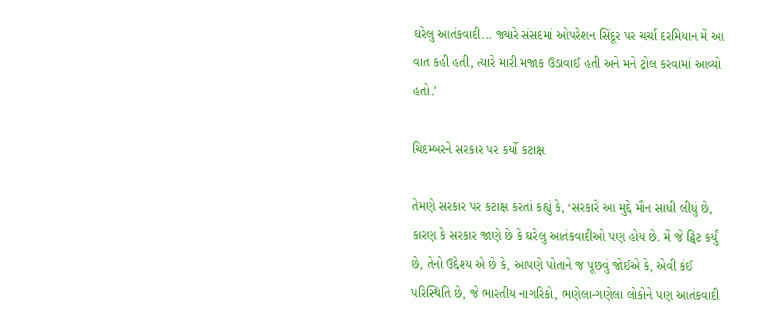ઘરેલુ આતંકવાદી... જ્યારે સંસદમાં ઓપરેશન સિંદૂર પર ચર્ચા દરમિયાન મેં આ વાત કહી હતી, ત્યારે મારી મજાક ઉડાવાઈ હતી અને મને ટ્રોલ કરવામાં આવ્યો હતો.’

ચિદમ્બરને સરકાર પર કર્યો કટાક્ષ

તેમણે સરકાર પર કટાક્ષ કરતાં કહ્યું કે, ‘સરકારે આ મુદ્દે મૌન સાધી લીધું છે, કારણ કે સરકાર જાણે છે કે ઘરેલુ આતંકવાદીઓ પણ હોય છે. મેં જે ટ્વિટ કર્યું છે, તેનો ઉદ્દેશ્ય એ છે કે, આપણે પોતાને જ પૂછવું જોઈએ કે, એવી કંઈ પરિસ્થિતિ છે, જે ભારતીય નાગરિકો, ભણેલા-ગણેલા લોકોને પણ આતંકવાદી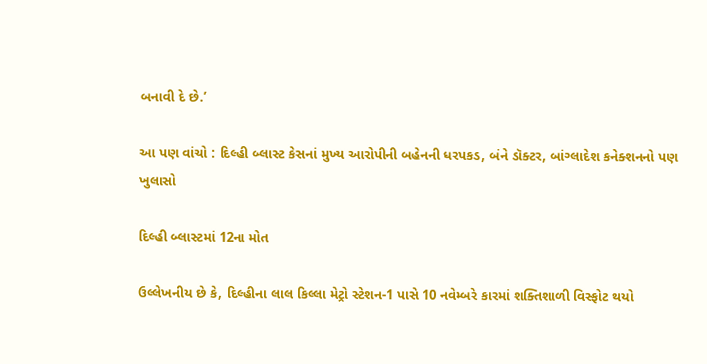બનાવી દે છે.’

આ પણ વાંચો : દિલ્હી બ્લાસ્ટ કેસનાં મુખ્ય આરોપીની બહેનની ધરપકડ, બંને ડૉક્ટર, બાંગ્લાદેશ કનેક્શનનો પણ ખુલાસો

દિલ્હી બ્લાસ્ટમાં 12ના મોત

ઉલ્લેખનીય છે કે, દિલ્હીના લાલ કિલ્લા મેટ્રો સ્ટેશન-1 પાસે 10 નવેમ્બરે કારમાં શક્તિશાળી વિસ્ફોટ થયો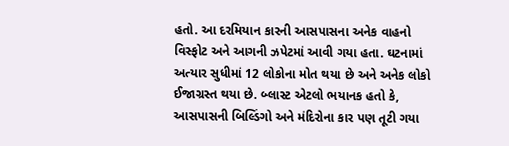હતો. આ દરમિયાન કારની આસપાસના અનેક વાહનો વિસ્ફોટ અને આગની ઝપેટમાં આવી ગયા હતા. ઘટનામાં અત્યાર સુધીમાં 12 લોકોના મોત થયા છે અને અનેક લોકો ઈજાગ્રસ્ત થયા છે. બ્લાસ્ટ એટલો ભયાનક હતો કે, આસપાસની બિલ્ડિંગો અને મંદિરોના કાર પણ તૂટી ગયા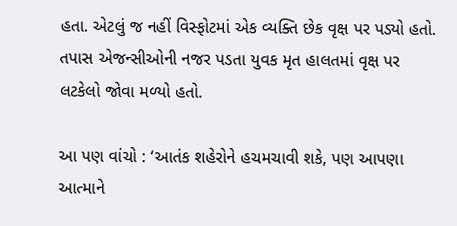હતા. એટલું જ નહીં વિસ્ફોટમાં એક વ્યક્તિ છેક વૃક્ષ પર પડ્યો હતો. તપાસ એજન્સીઓની નજર પડતા યુવક મૃત હાલતમાં વૃક્ષ પર લટકેલો જોવા મળ્યો હતો.

આ પણ વાંચો : ‘આતંક શહેરોને હચમચાવી શકે, પણ આપણા આત્માને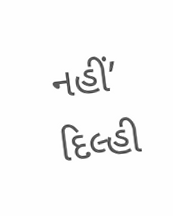નહીં’ દિલ્હી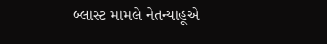બ્લાસ્ટ મામલે નેતન્યાહૂએ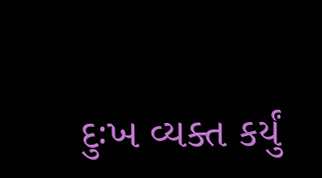દુઃખ વ્યક્ત કર્યું